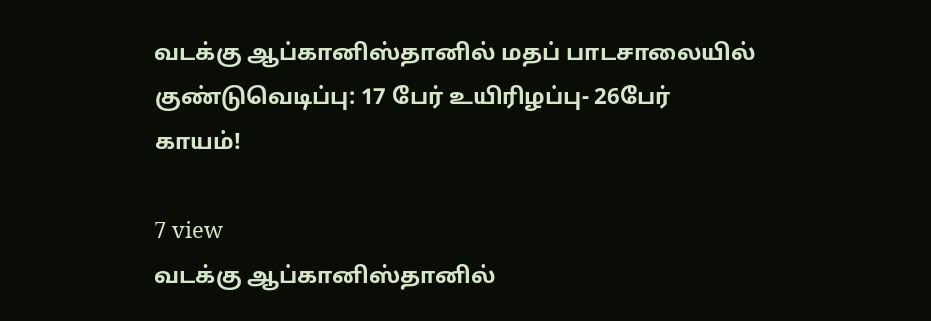வடக்கு ஆப்கானிஸ்தானில் மதப் பாடசாலையில் குண்டுவெடிப்பு: 17 பேர் உயிரிழப்பு- 26பேர் காயம்!

7 view
வடக்கு ஆப்கானிஸ்தானில்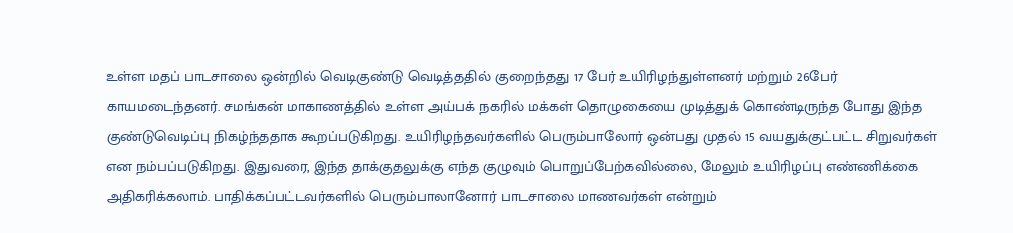உள்ள மதப் பாடசாலை ஒன்றில் வெடிகுண்டு வெடித்ததில் குறைந்தது 17 பேர் உயிரிழந்துள்ளனர் மற்றும் 26பேர் காயமடைந்தனர். சமங்கன் மாகாணத்தில் உள்ள அய்பக் நகரில் மக்கள் தொழுகையை முடித்துக் கொண்டிருந்த போது இந்த குண்டுவெடிப்பு நிகழ்ந்ததாக கூறப்படுகிறது. உயிரிழந்தவர்களில் பெரும்பாலோர் ஒன்பது முதல் 15 வயதுக்குட்பட்ட சிறுவர்கள் என நம்பப்படுகிறது. இதுவரை, இந்த தாக்குதலுக்கு எந்த குழுவும் பொறுப்பேற்கவில்லை, மேலும் உயிரிழப்பு எண்ணிக்கை அதிகரிக்கலாம். பாதிக்கப்பட்டவர்களில் பெரும்பாலானோர் பாடசாலை மாணவர்கள் என்றும்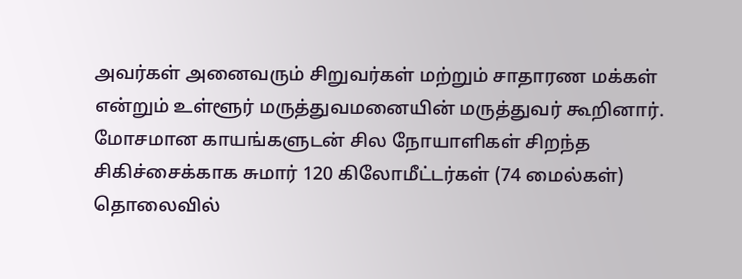அவர்கள் அனைவரும் சிறுவர்கள் மற்றும் சாதாரண மக்கள் என்றும் உள்ளூர் மருத்துவமனையின் மருத்துவர் கூறினார். மோசமான காயங்களுடன் சில நோயாளிகள் சிறந்த சிகிச்சைக்காக சுமார் 120 கிலோமீட்டர்கள் (74 மைல்கள்) தொலைவில்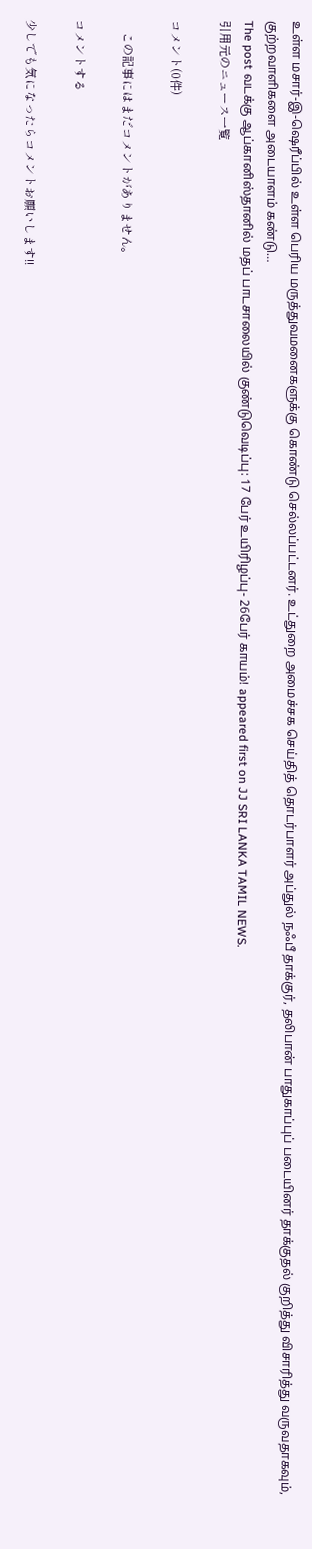உள்ள மசார்-இ-ஷெரீப்பில் உள்ள பெரிய மருத்துவமனைகளுக்கு கொண்டு செல்லப்பட்டனர். உட்துறை அமைச்சக செய்தித் தொடர்பாளர் அப்துல் நஃபீ தாக்குர், தலிபான் பாதுகாப்புப் படையினர் தாக்குதல் குறித்து விசாரித்து வருவதாகவும், குற்றவாளிகளை அடையாளம் கண்டு…
The post வடக்கு ஆப்கானிஸ்தானில் மதப் பாடசாலையில் குண்டுவெடிப்பு: 17 பேர் உயிரிழப்பு- 26பேர் காயம்! appeared first on JJ SRI LANKA TAMIL NEWS.
引用元のニュース一覧

コメント(0件)

    この記事にはまだコメントがありません。

コメントする

少しでも気になったらコメントお願いします!!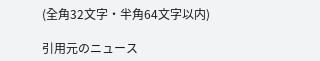(全角32文字・半角64文字以内)

引用元のニュース